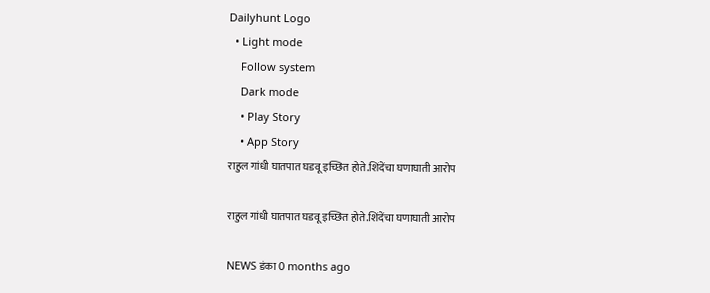Dailyhunt Logo
  • Light mode
    Follow system
    Dark mode
    • Play Story
    • App Story
राहुल गांधी घातपात घडवू इच्छित होते.शिंदेंचा घणाघाती आरोप

राहुल गांधी घातपात घडवू इच्छित होते.शिंदेंचा घणाघाती आरोप

NEWS डंका 0 months ago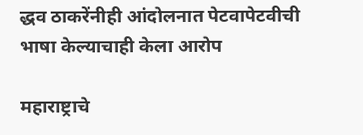द्धव ठाकरेंनीही आंदोलनात पेटवापेटवीची भाषा केल्याचाही केला आरोप

महाराष्ट्राचे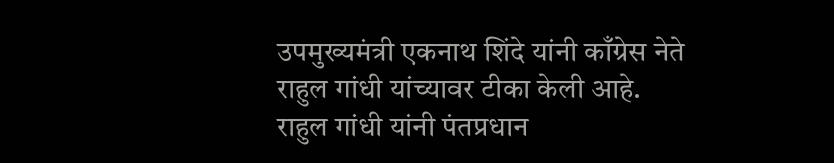उपमुख्यमंत्री एकनाथ शिंदे यांनी काँग्रेस नेते राहुल गांधी यांच्यावर टीका केली आहे. राहुल गांधी यांनी पंतप्रधान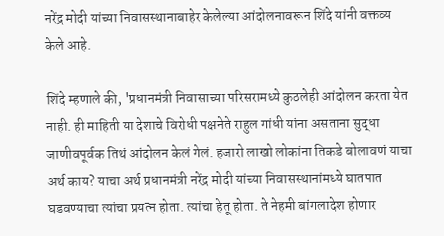नरेंद्र मोदी यांच्या निवासस्थानाबाहेर केलेल्या आंदोलनावरून शिंदे यांनी वक्तव्य केले आहे.

शिंदे म्हणाले की, 'प्रधानमंत्री निवासाच्या परिसरामध्ये कुठलेही आंदोलन करता येत नाही. ही माहिती या देशाचे विरोधी पक्षनेते राहुल गांधी यांना असताना सुद्धा जाणीवपूर्वक तिथं आंदोलन केलं गेलं. हजारो लाखो लोकांना तिकडे बोलावणं याचा अर्थ काय? याचा अर्थ प्रधानमंत्री नरेंद्र मोदी यांच्या निवासस्थानांमध्ये घातपात घडवण्याचा त्यांचा प्रयत्न होता. त्यांचा हेतू होता. ते नेहमी बांगलादेश होणार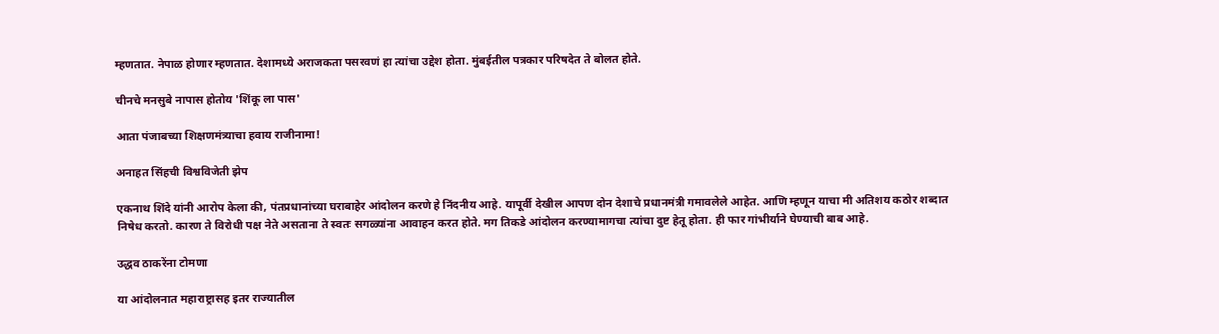म्हणतात. नेपाळ होणार म्हणतात. देशामध्ये अराजकता पसरवणं हा त्यांचा उद्देश होता. मुंबईतील पत्रकार परिषदेत ते बोलत होते.

चीनचे मनसुबे नापास होतोय 'शिंकू ला पास'

आता पंजाबच्या शिक्षणमंत्र्याचा हवाय राजीनामा!

अनाहत सिंहची विश्वविजेती झेप

एकनाथ शिंदे यांनी आरोप केला की, पंतप्रधानांच्या घराबाहेर आंदोलन करणे हे निंदनीय आहे. यापूर्वी देखील आपण दोन देशाचे प्रधानमंत्री गमावलेले आहेत. आणि म्हणून याचा मी अतिशय कठोर शब्दात निषेध करतो. कारण ते विरोधी पक्ष नेते असताना ते स्वतः सगळ्यांना आवाहन करत होते. मग तिकडे आंदोलन करण्यामागचा त्यांचा दुष्ट हेतू होता. ही फार गांभीर्याने घेण्याची बाब आहे.

उद्धव ठाकरेंना टोमणा

या आंदोलनात महाराष्ट्रासह इतर राज्यातील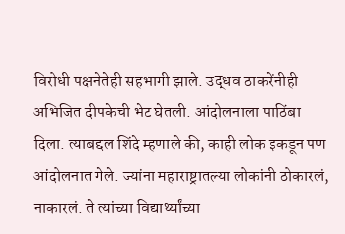विरोधी पक्षनेतेही सहभागी झाले. उद्धव ठाकरेंनीही अभिजित दीपकेची भेट घेतली. आंदोलनाला पाठिंबा दिला. त्याबद्दल शिंदे म्हणाले की, काही लोक इकडून पण आंदोलनात गेले. ज्यांना महाराष्ट्रातल्या लोकांनी ठोकारलं, नाकारलं. ते त्यांच्या विद्यार्थ्यांच्या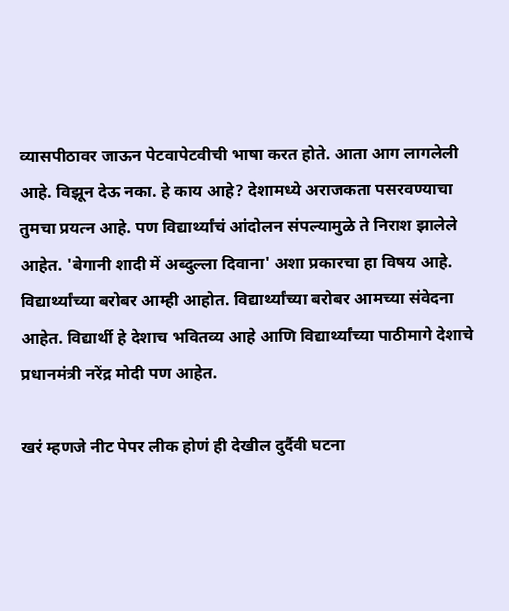व्यासपीठावर जाऊन पेटवापेटवीची भाषा करत होते. आता आग लागलेली आहे. विझून देऊ नका. हे काय आहे? देशामध्ये अराजकता पसरवण्याचा तुमचा प्रयत्न आहे. पण विद्यार्थ्यांचं आंदोलन संपल्यामुळे ते निराश झालेले आहेत. 'बेगानी शादी में अब्दुल्ला दिवाना' अशा प्रकारचा हा विषय आहे. विद्यार्थ्यांच्या बरोबर आम्ही आहोत. विद्यार्थ्यांच्या बरोबर आमच्या संवेदना आहेत. विद्यार्थी हे देशाच भवितव्य आहे आणि विद्यार्थ्यांच्या पाठीमागे देशाचे प्रधानमंत्री नरेंद्र मोदी पण आहेत.

खरं म्हणजे नीट पेपर लीक होणं ही देखील दुर्दैवी घटना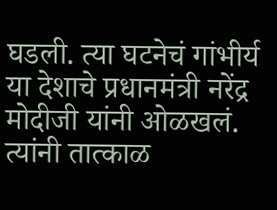घडली. त्या घटनेचं गांभीर्य या देशाचे प्रधानमंत्री नरेंद्र मोदीजी यांनी ओळखलं. त्यांनी तात्काळ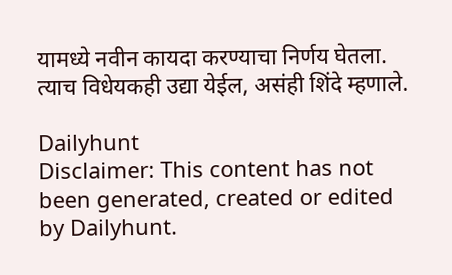यामध्ये नवीन कायदा करण्याचा निर्णय घेतला. त्याच विधेयकही उद्या येईल, असंही शिंदे म्हणाले.

Dailyhunt
Disclaimer: This content has not been generated, created or edited by Dailyhunt.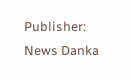Publisher: News Danka